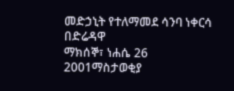መድኃኒት የተለማመደ ሳንባ ነቀርሳ በድሬዳዋ
ማክሰኞ፣ ነሐሴ 26 2001ማስታወቂያ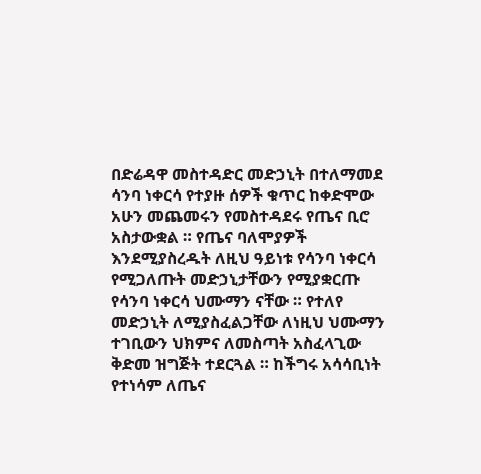በድሬዳዋ መስተዳድር መድኃኒት በተለማመደ ሳንባ ነቀርሳ የተያዙ ሰዎች ቁጥር ከቀድሞው አሁን መጨመሩን የመስተዳደሩ የጤና ቢሮ አስታውቋል ። የጤና ባለሞያዎች እንደሚያስረዱት ለዚህ ዓይነቱ የሳንባ ነቀርሳ የሚጋለጡት መድኃኒታቸውን የሚያቋርጡ የሳንባ ነቀርሳ ህሙማን ናቸው ። የተለየ መድኃኒት ለሚያስፈልጋቸው ለነዚህ ህሙማን ተገቢውን ህክምና ለመስጣት አስፈላጊው ቅድመ ዝግጅት ተደርጓል ። ከችግሩ አሳሳቢነት የተነሳም ለጤና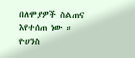በለሞያዎች ስልጠና እየተሰጠ ነው ። ዮሀንስ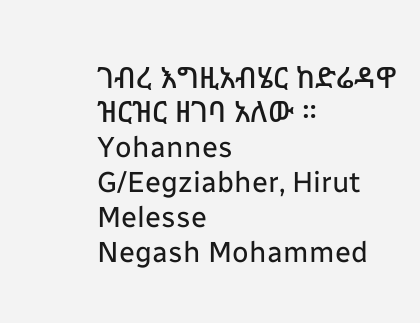ገብረ እግዚአብሄር ከድሬዳዋ ዝርዝር ዘገባ አለው ።
Yohannes G/Eegziabher, Hirut Melesse
Negash Mohammed